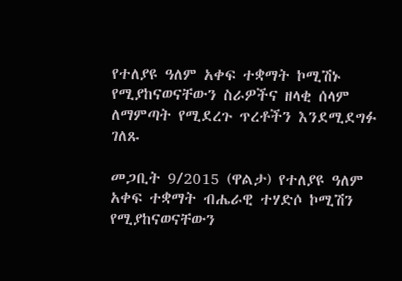የተለያዩ ዓለም አቀፍ ተቋማት ኮሚሽኑ የሚያከናወናቸውን ስራዎችና ዘላቂ ሰላም ለማምጣት የሚደረጉ ጥረቶችን እንደሚደግፉ ገለጹ

መጋቢት 9/2015 (ዋልታ) የተለያዩ ዓለም አቀፍ ተቋማት ብሔራዊ ተሃድሶ ኮሚሽን የሚያከናወናቸውን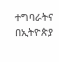ተግባራትና በኢትዮጵያ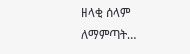ዘላቂ ሰላም ለማምጣት…